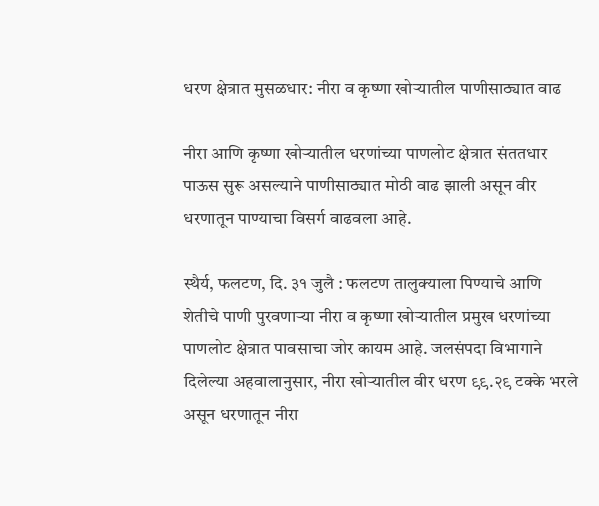धरण क्षेत्रात मुसळधार: नीरा व कृष्णा खोऱ्यातील पाणीसाठ्यात वाढ

नीरा आणि कृष्णा खोऱ्यातील धरणांच्या पाणलोट क्षेत्रात संततधार पाऊस सुरू असल्याने पाणीसाठ्यात मोठी वाढ झाली असून वीर धरणातून पाण्याचा विसर्ग वाढवला आहे.

स्थैर्य, फलटण, दि. ३१ जुलै : फलटण तालुक्याला पिण्याचे आणि शेतीचे पाणी पुरवणाऱ्या नीरा व कृष्णा खोऱ्यातील प्रमुख धरणांच्या पाणलोट क्षेत्रात पावसाचा जोर कायम आहे. जलसंपदा विभागाने दिलेल्या अहवालानुसार, नीरा खोऱ्यातील वीर धरण ९९.२९ टक्के भरले असून धरणातून नीरा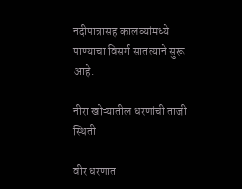नदीपात्रासह कालव्यांमध्ये पाण्याचा विसर्ग सातत्याने सुरू आहे.

नीरा खोऱ्यातील धरणांची ताजी स्थिती

वीर धरणात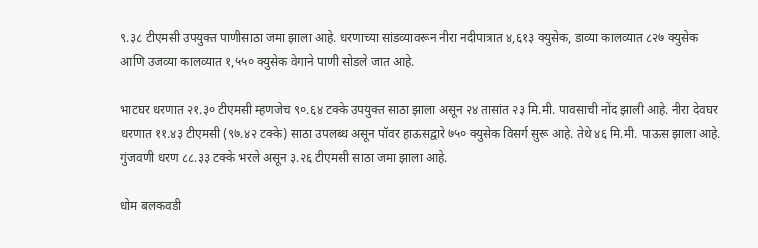९.३८ टीएमसी उपयुक्त पाणीसाठा जमा झाला आहे. धरणाच्या सांडव्यावरून नीरा नदीपात्रात ४,६१३ क्युसेक, डाव्या कालव्यात ८२७ क्युसेक आणि उजव्या कालव्यात १,५५० क्युसेक वेगाने पाणी सोडले जात आहे.

भाटघर धरणात २१.३० टीएमसी म्हणजेच ९०.६४ टक्के उपयुक्त साठा झाला असून २४ तासांत २३ मि.मी. पावसाची नोंद झाली आहे. नीरा देवघर धरणात ११.४३ टीएमसी (९७.४२ टक्के) साठा उपलब्ध असून पॉवर हाऊसद्वारे ७५० क्युसेक विसर्ग सुरू आहे. तेथे ४६ मि.मी. पाऊस झाला आहे. गुंजवणी धरण ८८.३३ टक्के भरले असून ३.२६ टीएमसी साठा जमा झाला आहे.

धोम बलकवडी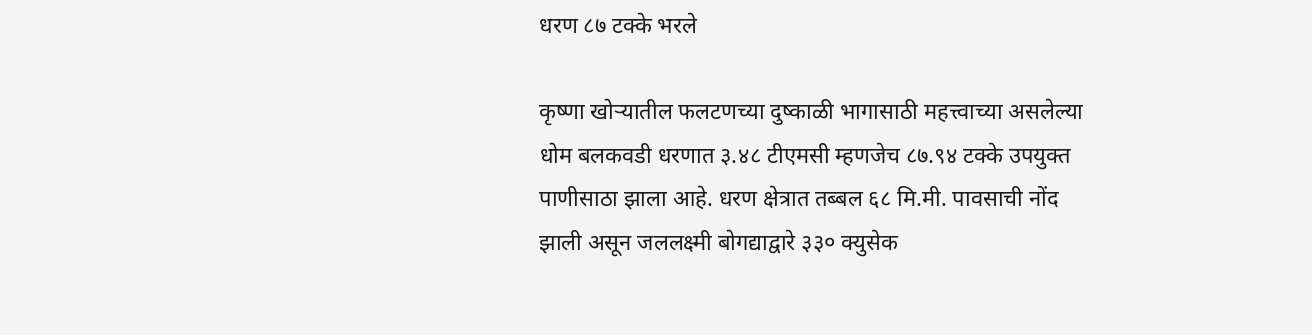धरण ८७ टक्के भरले

कृष्णा खोऱ्यातील फलटणच्या दुष्काळी भागासाठी महत्त्वाच्या असलेल्या धोम बलकवडी धरणात ३.४८ टीएमसी म्हणजेच ८७.९४ टक्के उपयुक्त पाणीसाठा झाला आहे. धरण क्षेत्रात तब्बल ६८ मि.मी. पावसाची नोंद झाली असून जललक्ष्मी बोगद्याद्वारे ३३० क्युसेक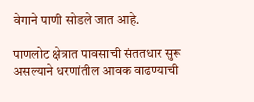वेगाने पाणी सोडले जात आहे.

पाणलोट क्षेत्रात पावसाची संततधार सुरू असल्याने धरणांतील आवक वाढण्याची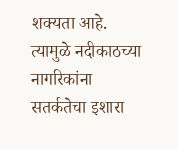शक्यता आहे. त्यामुळे नदीकाठच्या नागरिकांना सतर्कतेचा इशारा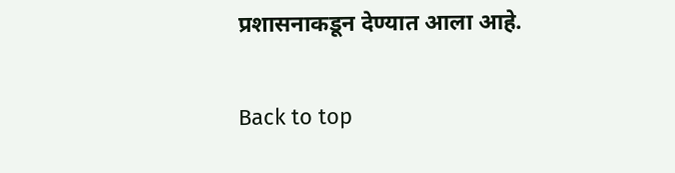प्रशासनाकडून देण्यात आला आहे.

Back to top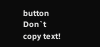button
Don`t copy text!